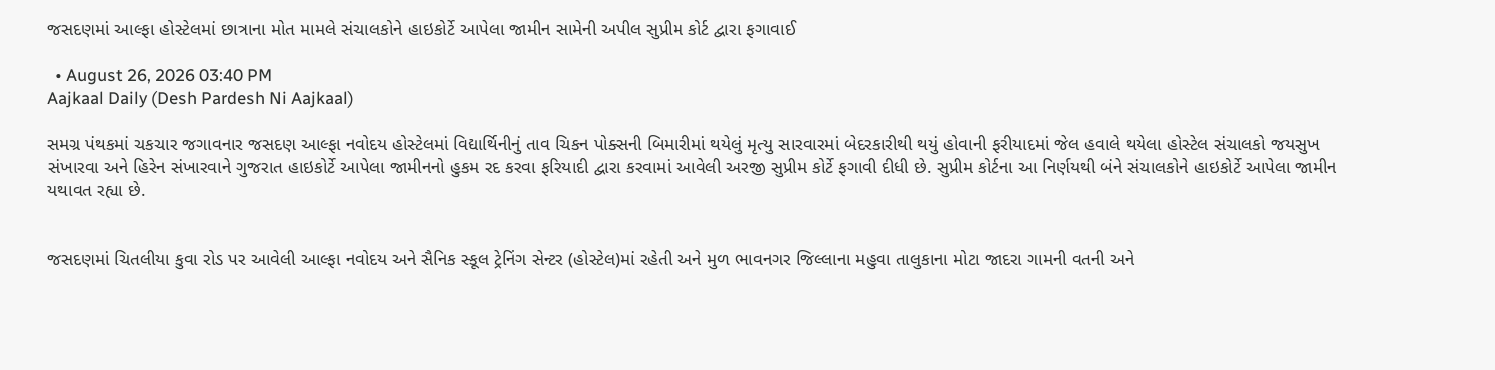જસદણમાં આલ્ફા હોસ્ટેલમાં છાત્રાના મોત મામલે સંચાલકોને હાઇકોર્ટે આપેલા જામીન સામેની અપીલ સુપ્રીમ કોર્ટ દ્વારા ફગાવાઈ

  • August 26, 2026 03:40 PM
Aajkaal Daily (Desh Pardesh Ni Aajkaal)

સમગ્ર પંથકમાં ચકચાર જગાવનાર જસદણ આલ્ફા નવોદય હોસ્ટેલમાં વિદ્યાર્થિનીનું તાવ ચિકન પોક્સની બિમારીમાં થયેલું મૃત્યુ સારવારમાં બેદરકારીથી થયું હોવાની ફરીયાદમાં જેલ હવાલે થયેલા હોસ્ટેલ સંચાલકો જયસુખ સંખારવા અને હિરેન સંખારવાને ગુજરાત હાઇકોર્ટે આપેલા જામીનનો હુકમ રદ કરવા ફરિયાદી દ્વારા કરવામાં આવેલી અરજી સુપ્રીમ કોર્ટે ફગાવી દીધી છે. સુપ્રીમ કોર્ટના આ નિર્ણયથી બંને સંચાલકોને હાઇકોર્ટે આપેલા જામીન યથાવત રહ્યા છે.


જસદણમાં ચિતલીયા કુવા રોડ પર આવેલી આલ્ફા નવોદય અને સૈનિક સ્કૂલ ટ્રેનિંગ સેન્ટર (હોસ્ટેલ)માં રહેતી અને મુળ ભાવનગર જિલ્લાના મહુવા તાલુકાના મોટા જાદરા ગામની વતની અને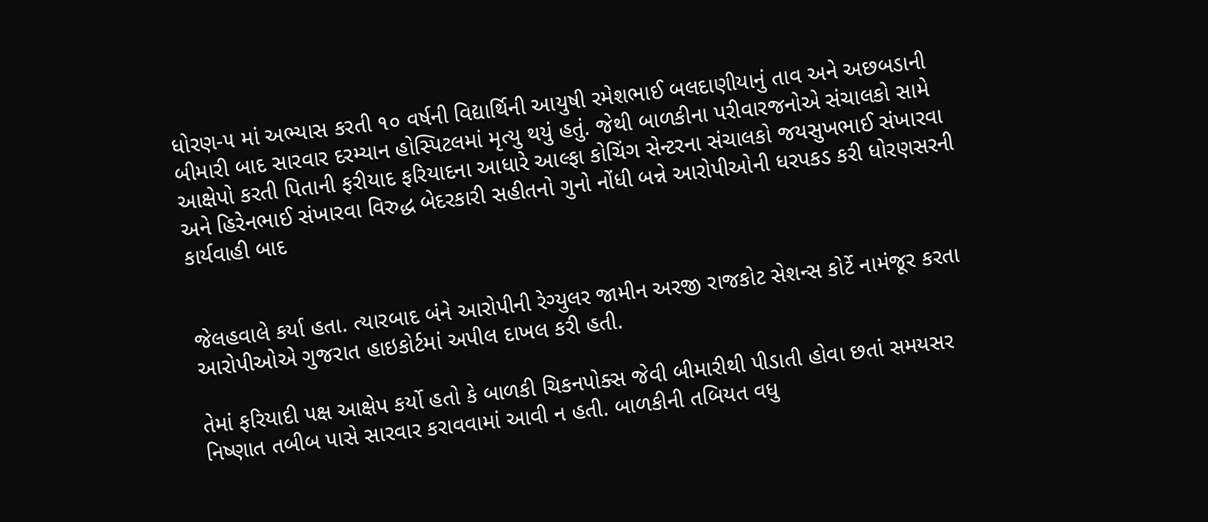ધોરણ-૫ માં અભ્યાસ કરતી ૧૦ વર્ષની વિદ્યાર્થિની આયુષી રમેશભાઈ બલદાણીયાનું તાવ અને અછબડાની બીમારી બાદ સારવાર દરમ્યાન હોસ્પિટલમાં મૃત્યુ થયું હતું. જેથી બાળકીના પરીવારજનોએ સંચાલકો સામે આક્ષેપો કરતી પિતાની ફરીયાદ ફરિયાદના આધારે આલ્ફા કોચિંગ સેન્ટરના સંચાલકો જયસુખભાઈ સંખારવા અને હિરેનભાઈ સંખારવા વિરુદ્ધ બેદરકારી સહીતનો ગુનો નોંધી બન્ને આરોપીઓની ધરપકડ કરી ધોરણસરની કાર્યવાહી બાદ


જેલહવાલે કર્યા હતા. ત્યારબાદ બંને આરોપીની રેગ્યુલર જામીન અરજી રાજકોટ સેશન્સ કોર્ટે નામંજૂર કરતા આરોપીઓએ ગુજરાત હાઇકોર્ટમાં અપીલ દાખલ કરી હતી.

તેમાં ફરિયાદી પક્ષ આક્ષેપ કર્યો હતો કે બાળકી ચિકનપોક્સ જેવી બીમારીથી પીડાતી હોવા છતાં સમયસર નિષ્ણાત તબીબ પાસે સારવાર કરાવવામાં આવી ન હતી. બાળકીની તબિયત વધુ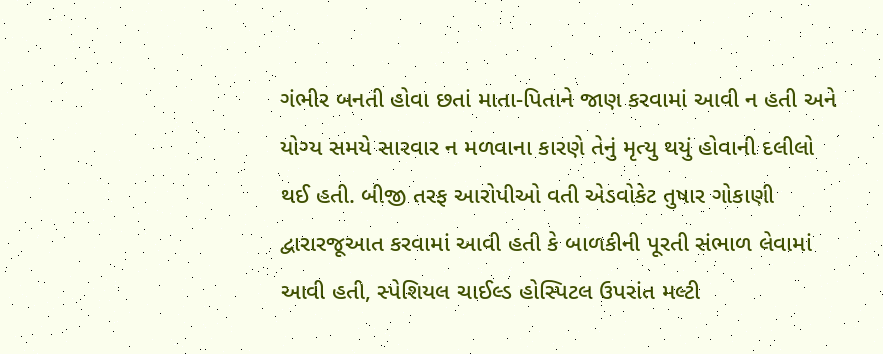ગંભીર બનતી હોવા છતાં માતા-પિતાને જાણ કરવામાં આવી ન હતી અને યોગ્ય સમયે સારવાર ન મળવાના કારણે તેનું મૃત્યુ થયું હોવાની દલીલો થઈ હતી. બીજી તરફ આરોપીઓ વતી એડવોકેટ તુષાર ગોકાણી દ્વારારજૂઆત કરવામાં આવી હતી કે બાળકીની પૂરતી સંભાળ લેવામાં આવી હતી, સ્પેશિયલ ચાઈલ્ડ હોસ્પિટલ ઉપરાંત મલ્ટી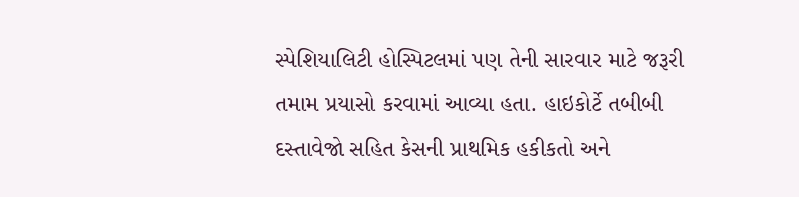સ્પેશિયાલિટી હોસ્પિટલમાં પણ તેની સારવાર માટે જરૂરી તમામ પ્રયાસો કરવામાં આવ્યા હતા. હાઇકોર્ટે તબીબી દસ્તાવેજો સહિત કેસની પ્રાથમિક હકીકતો અને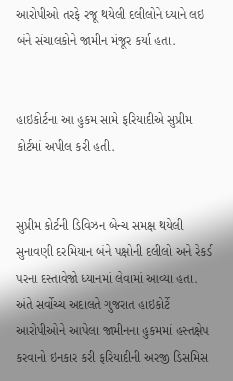આરોપીઓ તરફે રજૂ થયેલી દલીલોને ધ્યાને લઇ બંને સંચાલકોને જામીન મંજૂર કર્યા હતા.


હાઇકોર્ટના આ હુકમ સામે ફરિયાદીએ સુપ્રીમ કોર્ટમાં અપીલ કરી હતી.


સુપ્રીમ કોર્ટની ડિવિઝન બેન્ચ સમક્ષ થયેલી સુનાવણી દરમિયાન બંને પક્ષોની દલીલો અને રેકર્ડ પરના દસ્તાવેજો ધ્યાનમાં લેવામાં આવ્યા હતા. અંતે સર્વોચ્ચ અદાલતે ગુજરાત હાઇકોર્ટે આરોપીઓને આપેલા જામીનના હુકમમાં હસ્તક્ષેપ કરવાનો ઇનકાર કરી ફરિયાદીની અરજી ડિસમિસ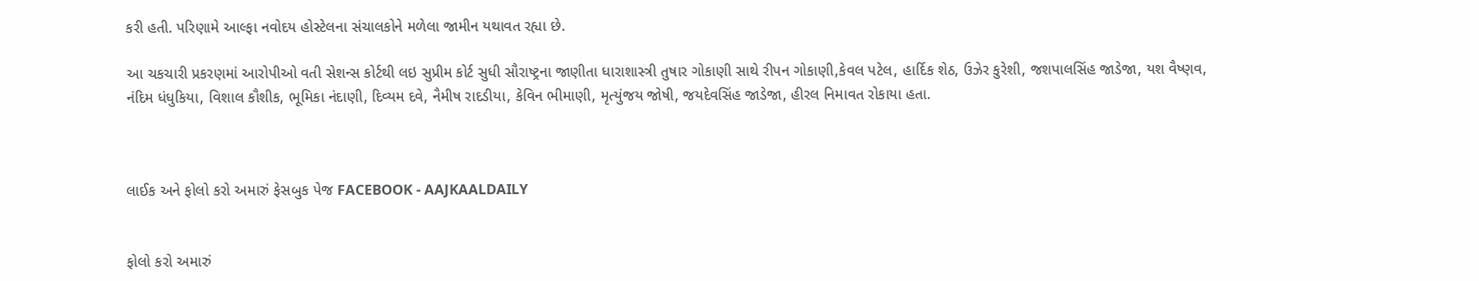કરી હતી. પરિણામે આલ્ફા નવોદય હોસ્ટેલના સંચાલકોને મળેલા જામીન યથાવત રહ્યા છે.

આ ચકચારી પ્રકરણમાં આરોપીઓ વતી સેશન્સ કોર્ટથી લઇ સુપ્રીમ કોર્ટ સુધી સૌરાષ્ટ્રના જાણીતા ધારાશાસ્ત્રી તુષાર ગોકાણી સાથે રીપન ગોકાણી,કેવલ પટેલ, હાર્દિક શેઠ, ઉઝેર કુરેશી, જશપાલસિંહ જાડેજા, યશ વૈષ્ણવ, નંદિમ ધંધુકિયા, વિશાલ કૌશીક, ભૂમિકા નંદાણી, દિવ્યમ દવે, નૈમીષ રાદડીયા, કેવિન ભીમાણી, મૃત્યુંજય જોષી, જયદેવસિંહ જાડેજા, હીરલ નિમાવત રોકાયા હતા.



લાઈક અને ફોલો કરો અમારું ફેસબુક પેજ FACEBOOK - AAJKAALDAILY


ફોલો કરો અમારું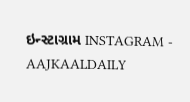ઇન્સ્ટાગ્રામ INSTAGRAM - AAJKAALDAILY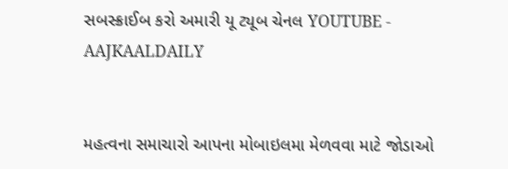સબસ્ક્રાઈબ કરો અમારી યૂ ટ્યૂબ ચેનલ YOUTUBE - AAJKAALDAILY


મહત્વના સમાચારો આપના મોબાઇલમા મેળવવા માટે જોડાઓ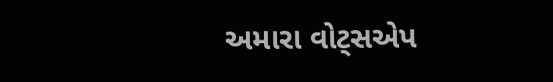અમારા વોટ્સએપ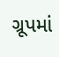ગ્રૂપમાં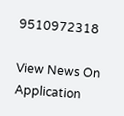9510972318

View News On Application